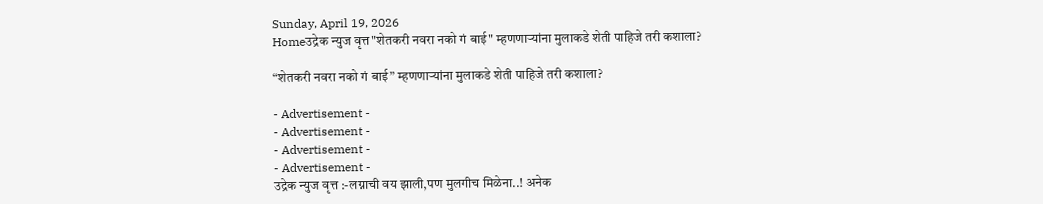Sunday, April 19, 2026
Homeउद्रेक न्युज वृत्त"शेतकरी नवरा नको गं बाई" म्हणणाऱ्यांना मुलाकडे शेती पाहिजे तरी कशाला?

“शेतकरी नवरा नको गं बाई” म्हणणाऱ्यांना मुलाकडे शेती पाहिजे तरी कशाला?

- Advertisement -
- Advertisement -
- Advertisement -
- Advertisement -
उद्रेक न्युज वृत्त :-लग्नाची वय झाली,पण मुलगीच मिळेना..! अनेक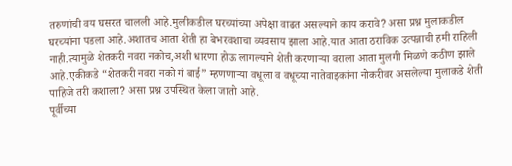तरुणांची वय घसरत चालली आहे.मुलीकडील घरच्यांच्या अपेक्षा वाढत असल्याने काय करावे? असा प्रश्न मुलाकडील घरच्यांना पडला आहे.अशातच आता शेती हा बेभरवशाचा व्यवसाय झाला आहे.यात आता ठराविक उत्पन्नाची हमी राहिली नाही.त्यामुळे शेतकरी नवरा नकोच,अशी धारणा होऊ लागल्याने शेती करणाऱ्या वराला आता मुलगी मिळणे कठीण झाले आहे.एकीकडे “शेतकरी नवरा नको गं बाई” म्हणणाऱ्या वधूला व वधूच्या नातेवाइकांना नोकरीवर असलेल्या मुलाकडे शेती पाहिजे तरी कशाला? असा प्रश्न उपस्थित केला जातो आहे.
पूर्वीच्या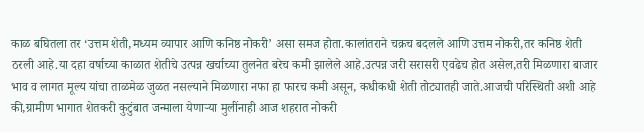काळ बघितला तर ‘उत्तम शेती,मध्यम व्यापार आणि कनिष्ठ नोकरी’ असा समज होता.कालांतराने चक्रच बदलले आणि उत्तम नोकरी,तर कनिष्ठ शेती  ठरली आहे.या दहा वर्षाच्या काळात शेतीचे उत्पन्न खर्चाच्या तुलनेत बरेच कमी झालेले आहे.उत्पन्न जरी सरासरी एवढेच होत असेल,तरी मिळणारा बाजार भाव व लागत मूल्य यांचा ताळमेळ जुळत नसल्याने मिळणारा नफा हा फारच कमी असून, कधीकधी शेती तोट्यातही जाते.आजची परिस्थिती अशी आहे की,ग्रामीण भागात शेतकरी कुटुंबात जन्माला येणाऱ्या मुलींनाही आज शहरात नोकरी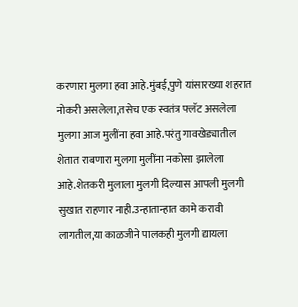करणारा मुलगा हवा आहे.मुंबई,पुणे यांसारख्या शहरात नोकरी असलेला,तसेच एक स्वतंत्र फ्लॅट असलेला मुलगा आज मुलींना हवा आहे.परंतु गावखेड्यातील शेतात राबणारा मुलगा मुलींना नकोसा झालेला आहे.शेतकरी मुलाला मुलगी दिल्यास आपली मुलगी सुखात राहणार नाही.उन्हातान्हात कामे करावी लागतील,या काळजीने पालकही मुलगी द्यायला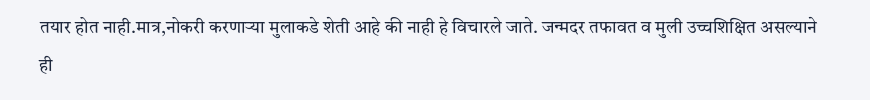तयार होत नाही.मात्र,नोकरी करणाऱ्या मुलाकडे शेती आहे की नाही हे विचारले जाते. जन्मदर तफावत व मुली उच्चशिक्षित असल्याने ही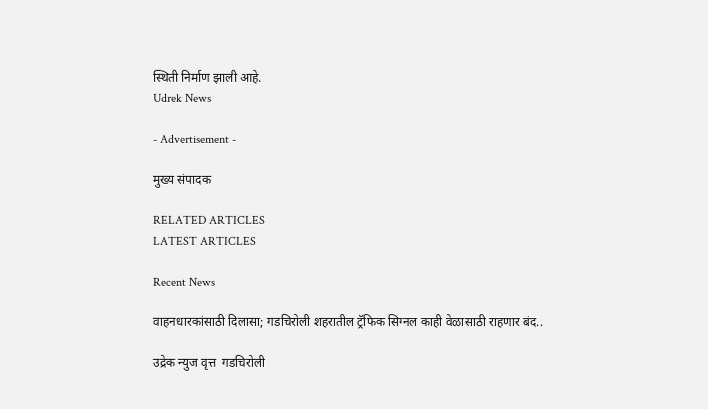स्थिती निर्माण झाली आहे.
Udrek News

- Advertisement -

मुख्य संपादक

RELATED ARTICLES
LATEST ARTICLES

Recent News

वाहनधारकांसाठी दिलासा; गडचिरोली शहरातील ट्रॅफिक सिग्नल काही वेळासाठी राहणार बंद..

उद्रेक न्युज वृत्त  गडचिरोली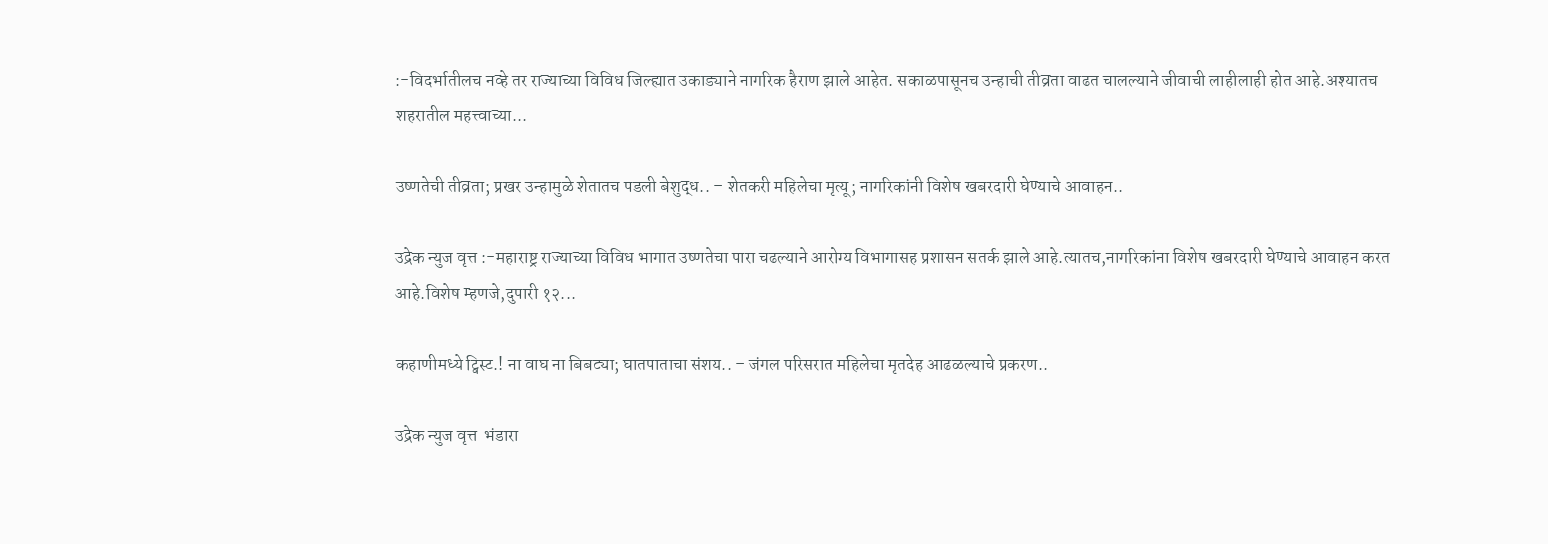:-विदर्भातीलच नव्हे तर राज्याच्या विविध जिल्ह्यात उकाड्याने नागरिक हैराण झाले आहेत. सकाळपासूनच उन्हाची तीव्रता वाढत चालल्याने जीवाची लाहीलाही होत आहे.अश्यातच शहरातील महत्त्वाच्या...

उष्णतेची तीव्रता; प्रखर उन्हामुळे शेतातच पडली बेशुद्ध.. – शेतकरी महिलेचा मृत्यू; नागरिकांनी विशेष खबरदारी घेण्याचे आवाहन..

उद्रेक न्युज वृत्त :-महाराष्ट्र राज्याच्या विविध भागात उष्णतेचा पारा चढल्याने आरोग्य विभागासह प्रशासन सतर्क झाले आहे.त्यातच,नागरिकांना विशेष खबरदारी घेण्याचे आवाहन करत आहे.विशेष म्हणजे,दुपारी १२...

कहाणीमध्ये ट्विस्ट.! ना वाघ ना बिबट्या; घातपाताचा संशय.. – जंगल परिसरात महिलेचा मृतदेह आढळल्याचे प्रकरण..

उद्रेक न्युज वृत्त  भंडारा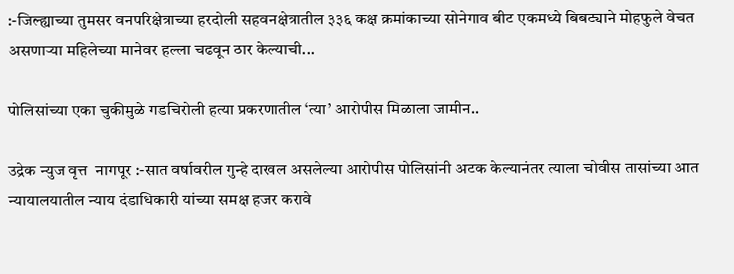:-जिल्ह्याच्या तुमसर वनपरिक्षेत्राच्या हरदोली सहवनक्षेत्रातील ३३६ कक्ष क्रमांकाच्या सोनेगाव बीट एकमध्ये बिबट्याने मोहफुले वेचत असणाऱ्या महिलेच्या मानेवर हल्ला चढवून ठार केल्याची...

पोलिसांच्या एका चुकीमुळे गडचिरोली हत्या प्रकरणातील ‘त्या’ आरोपीस मिळाला जामीन..

उद्रेक न्युज वृत्त  नागपूर :-सात वर्षावरील गुन्हे दाखल असलेल्या आरोपीस पोलिसांनी अटक केल्यानंतर त्याला चोवीस तासांच्या आत न्यायालयातील न्याय दंडाधिकारी यांच्या समक्ष हजर करावे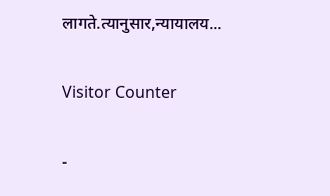लागते.त्यानुसार,न्यायालय...

Visitor Counter

-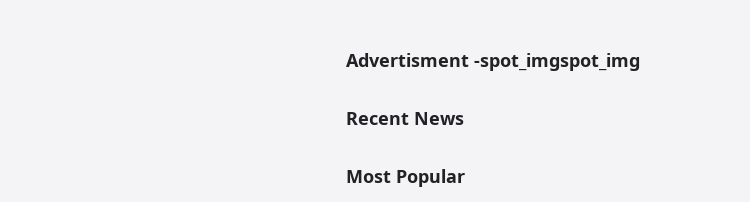Advertisment -spot_imgspot_img

Recent News

Most Popular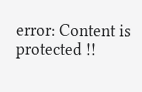error: Content is protected !!